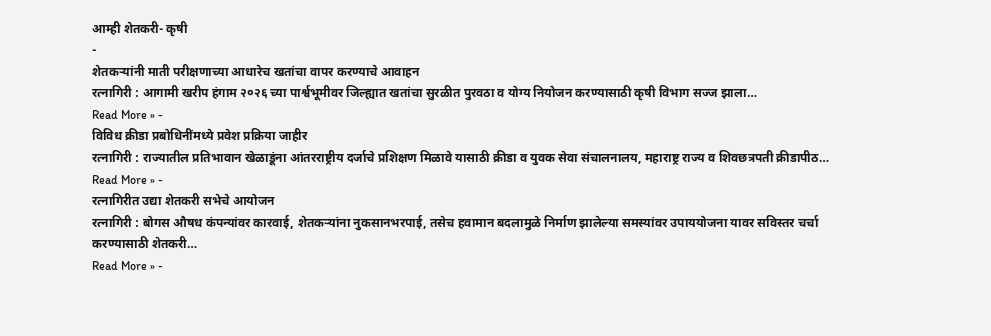आम्ही शेतकरी- कृषी
-
शेतकऱ्यांनी माती परीक्षणाच्या आधारेच खतांचा वापर करण्याचे आवाहन
रत्नागिरी : आगामी खरीप हंगाम २०२६ च्या पार्श्वभूमीवर जिल्ह्यात खतांचा सुरळीत पुरवठा व योग्य नियोजन करण्यासाठी कृषी विभाग सज्ज झाला…
Read More » -
विविध क्रीडा प्रबोधिनींमध्ये प्रवेश प्रक्रिया जाहीर
रत्नागिरी : राज्यातील प्रतिभावान खेळाडूंना आंतरराष्ट्रीय दर्जाचे प्रशिक्षण मिळावे यासाठी क्रीडा व युवक सेवा संचालनालय, महाराष्ट्र राज्य व शिवछत्रपती क्रीडापीठ…
Read More » -
रत्नागिरीत उद्या शेतकरी सभेचे आयोजन
रत्नागिरी : बोगस औषध कंपन्यांवर कारवाई, शेतकऱ्यांना नुकसानभरपाई, तसेच हवामान बदलामुळे निर्माण झालेल्या समस्यांवर उपाययोजना यावर सविस्तर चर्चा करण्यासाठी शेतकरी…
Read More » -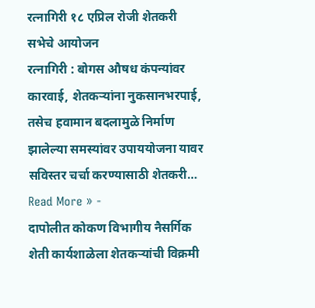रत्नागिरी १८ एप्रिल रोजी शेतकरी सभेचे आयोजन
रत्नागिरी : बोगस औषध कंपन्यांवर कारवाई, शेतकऱ्यांना नुकसानभरपाई, तसेच हवामान बदलामुळे निर्माण झालेल्या समस्यांवर उपाययोजना यावर सविस्तर चर्चा करण्यासाठी शेतकरी…
Read More » -
दापोलीत कोकण विभागीय नैसर्गिक शेती कार्यशाळेला शेतकऱ्यांची विक्रमी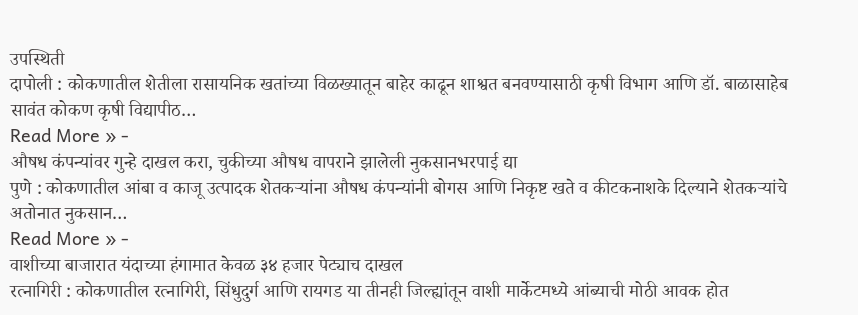उपस्थिती
दापोली : कोकणातील शेतीला रासायनिक खतांच्या विळख्यातून बाहेर काढून शाश्वत बनवण्यासाठी कृषी विभाग आणि डॉ. बाळासाहेब सावंत कोकण कृषी विद्यापीठ…
Read More » -
औषध कंपन्यांवर गुन्हे दाखल करा, चुकीच्या औषध वापराने झालेली नुकसानभरपाई द्या
पुणे : कोकणातील आंबा व काजू उत्पादक शेतकऱ्यांना औषध कंपन्यांनी बोगस आणि निकृष्ट खते व कीटकनाशके दिल्याने शेतकऱ्यांचे अतोनात नुकसान…
Read More » -
वाशीच्या बाजारात यंदाच्या हंगामात केवळ ३४ हजार पेट्याच दाखल
रत्नागिरी : कोकणातील रत्नागिरी, सिंधुदुर्ग आणि रायगड या तीनही जिल्ह्यांतून वाशी मार्केटमध्ये आंब्याची मोठी आवक होत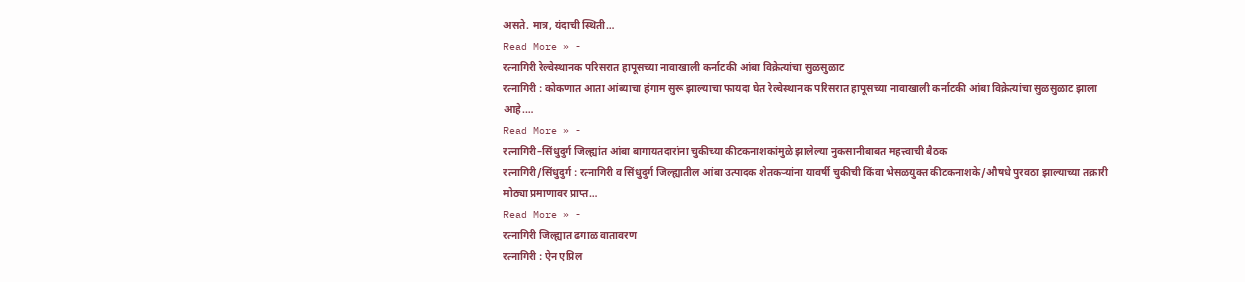असते. मात्र, यंदाची स्थिती…
Read More » -
रत्नागिरी रेल्वेस्थानक परिसरात हापूसच्या नावाखाली कर्नाटकी आंबा विक्रेत्यांचा सुळसुळाट
रत्नागिरी : कोकणात आता आंब्याचा हंगाम सुरू झाल्याचा फायदा घेत रेल्वेस्थानक परिसरात हापूसच्या नावाखाली कर्नाटकी आंबा विक्रेत्यांचा सुळसुळाट झाला आहे.…
Read More » -
रत्नागिरी–सिंधुदुर्ग जिल्ह्यांत आंबा बागायतदारांना चुकीच्या कीटकनाशकांमुळे झालेल्या नुकसानीबाबत महत्त्वाची बैठक
रत्नागिरी/सिंधुदुर्ग : रत्नागिरी व सिंधुदुर्ग जिल्ह्यातील आंबा उत्पादक शेतकऱ्यांना यावर्षी चुकीची किंवा भेसळयुक्त कीटकनाशके/औषधे पुरवठा झाल्याच्या तक्रारी मोठ्या प्रमाणावर प्राप्त…
Read More » -
रत्नागिरी जिल्ह्यात ढगाळ वातावरण
रत्नागिरी : ऐन एप्रिल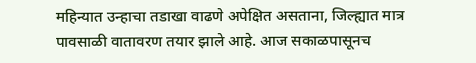महिन्यात उन्हाचा तडाखा वाढणे अपेक्षित असताना, जिल्ह्यात मात्र पावसाळी वातावरण तयार झाले आहे. आज सकाळपासूनच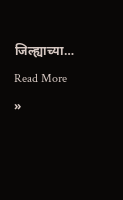जिल्ह्याच्या…
Read More »